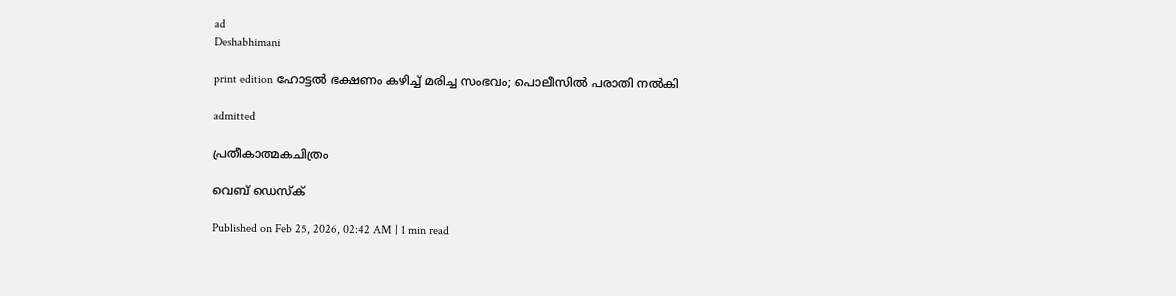ad
Deshabhimani

print edition ഹോട്ടൽ ഭക്ഷണം കഴിച്ച്‌ മരിച്ച സംഭവം; പൊലീസിൽ പരാതി നൽകി

admitted

പ്രതീകാത്മകചിത്രം

വെബ് ഡെസ്ക്

Published on Feb 25, 2026, 02:42 AM | 1 min read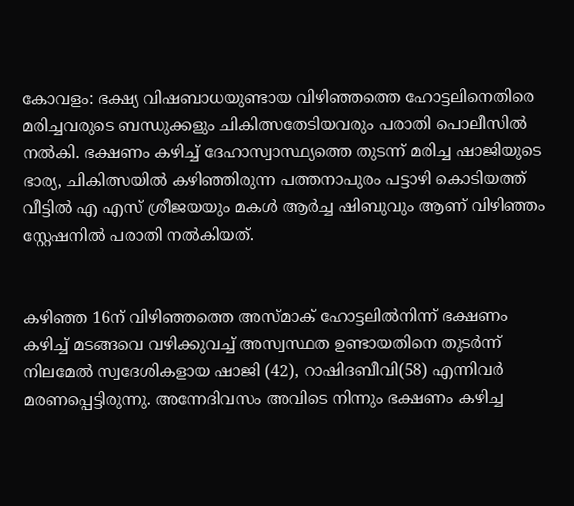കോവളം: ഭക്ഷ്യ വിഷബാധയുണ്ടായ വിഴിഞ്ഞത്തെ ഹോട്ടലിനെതിരെ മരിച്ചവരുടെ ബന്ധുക്കളും ചികിത്സതേടിയവരും പരാതി പൊലീസിൽ നൽകി. ഭക്ഷണം കഴിച്ച് ദേഹാസ്വാസ്ഥ്യത്തെ തുടന്ന് മരിച്ച ഷാജിയുടെ ഭാര്യ, ചികിത്സയിൽ കഴിഞ്ഞിരുന്ന പത്തനാപുരം പട്ടാഴി കൊടിയത്ത് വീട്ടിൽ എ എസ് ശ്രീജയയും മകൾ ആർച്ച ഷിബുവും ആണ് വിഴിഞ്ഞം സ്റ്റേഷനിൽ പരാതി നൽകിയത്.


കഴിഞ്ഞ 16ന് വിഴിഞ്ഞത്തെ അസ്മാക് ഹോട്ടലിൽനിന്ന്‌ ഭക്ഷണം കഴിച്ച് മടങ്ങവെ വഴിക്കുവച്ച് അസ്വസ്ഥത ഉണ്ടായതിനെ തുടർന്ന് നിലമേൽ സ്വദേശികളായ ഷാജി (42), റാഷിദബീവി(58) എന്നിവർ മരണപ്പെട്ടിരുന്നു. അന്നേദിവസം അവിടെ നിന്നും ഭക്ഷണം കഴിച്ച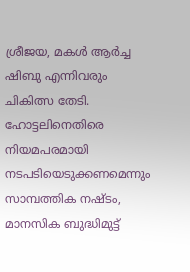ശ്രീജയ, മകൾ ആർച്ച ഷിബു എന്നിവരും ചികിത്സ തേടി. ഹോട്ടലിനെതിരെ നിയമപരമായി നടപടിയെടുക്കണമെന്നും സാമ്പത്തിക നഷ്ടം, മാനസിക ബുദ്ധിമുട്ട്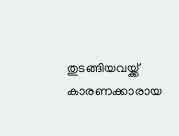തുടങ്ങിയവയ്ക്ക് കാരണക്കാരായ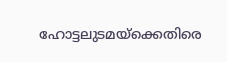ഹോട്ടലുടമയ്ക്കെതിരെ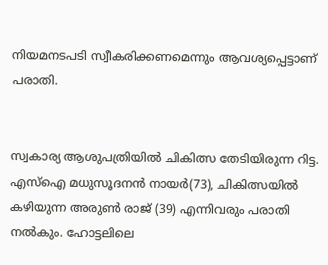നിയമനടപടി സ്വീകരിക്കണമെന്നും ആവശ്യപ്പെട്ടാണ് പരാതി.


സ്വകാര്യ ആശുപത്രിയിൽ ചികിത്സ തേടിയിരുന്ന റിട്ട. എസ്ഐ മധുസൂദനൻ നായർ(73), ചികിത്സയിൽ കഴിയുന്ന അരുൺ രാജ്‌ (39) എന്നിവരും പരാതി നൽകും. ഹോട്ടലിലെ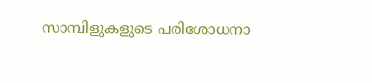സാമ്പിളുകളുടെ പരിശോധനാ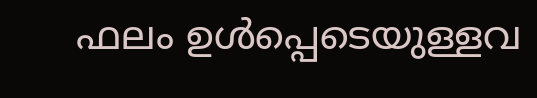ഫലം ഉൾപ്പെടെയുള്ളവ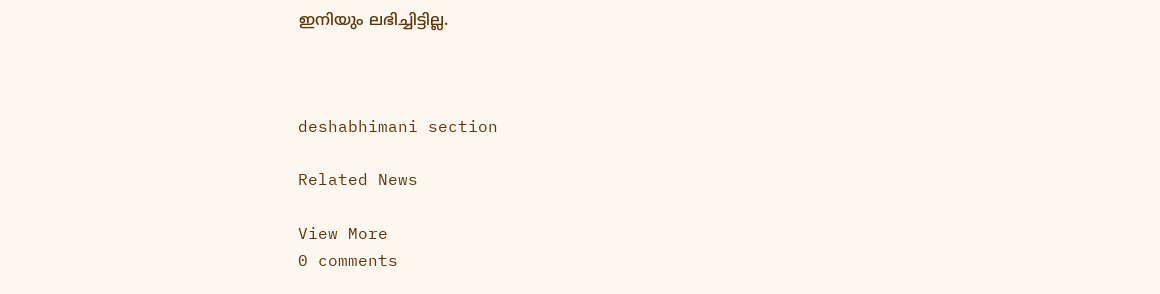ഇനിയും ലഭിച്ചിട്ടില്ല.



deshabhimani section

Related News

View More
0 comments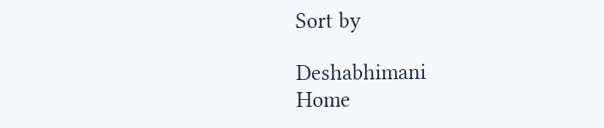Sort by

Deshabhimani
Home